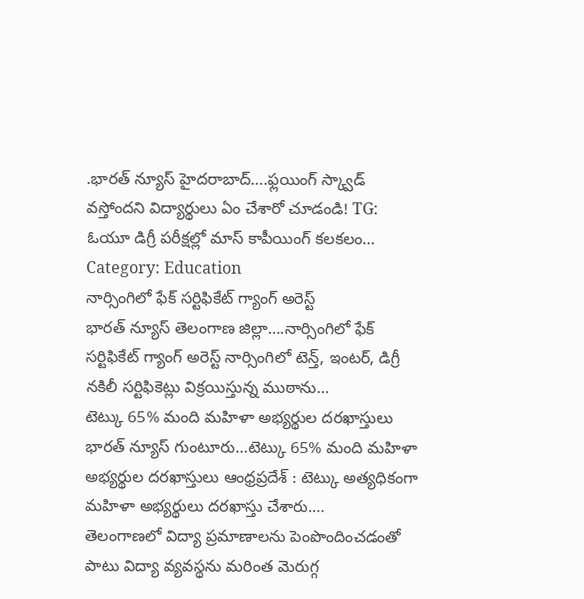.భారత్ న్యూస్ హైదరాబాద్….ఫ్లయింగ్ స్క్వాడ్ వస్తోందని విద్యార్థులు ఏం చేశారో చూడండి! TG: ఓయూ డిగ్రీ పరీక్షల్లో మాస్ కాపీయింగ్ కలకలం…
Category: Education
నార్సింగిలో ఫేక్ సర్టిఫికేట్ గ్యాంగ్ అరెస్ట్
భారత్ న్యూస్ తెలంగాణ జిల్లా….నార్సింగిలో ఫేక్ సర్టిఫికేట్ గ్యాంగ్ అరెస్ట్ నార్సింగిలో టెన్త్, ఇంటర్, డిగ్రీ నకిలీ సర్టిఫికెట్లు విక్రయిస్తున్న ముఠాను…
టెట్కు 65% మంది మహిళా అభ్యర్థుల దరఖాస్తులు
భారత్ న్యూస్ గుంటూరు…టెట్కు 65% మంది మహిళా అభ్యర్థుల దరఖాస్తులు ఆంధ్రప్రదేశ్ : టెట్కు అత్యధికంగా మహిళా అభ్యర్థులు దరఖాస్తు చేశారు.…
తెలంగాణలో విద్యా ప్రమాణాలను పెంపొందించడంతో పాటు విద్యా వ్యవస్థను మరింత మెరుగ్గ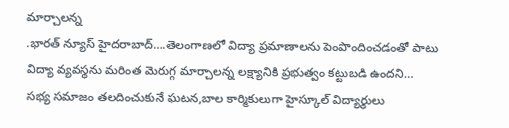మార్చాలన్న
.భారత్ న్యూస్ హైదరాబాద్….తెలంగాణలో విద్యా ప్రమాణాలను పెంపొందించడంతో పాటు విద్యా వ్యవస్థను మరింత మెరుగ్గ మార్చాలన్న లక్ష్యానికి ప్రభుత్వం కట్టుబడి ఉందని…
సభ్య సమాజం తలదించుకునే ఘటన,బాల కార్మికులుగా హైస్కూల్ విద్యార్థులు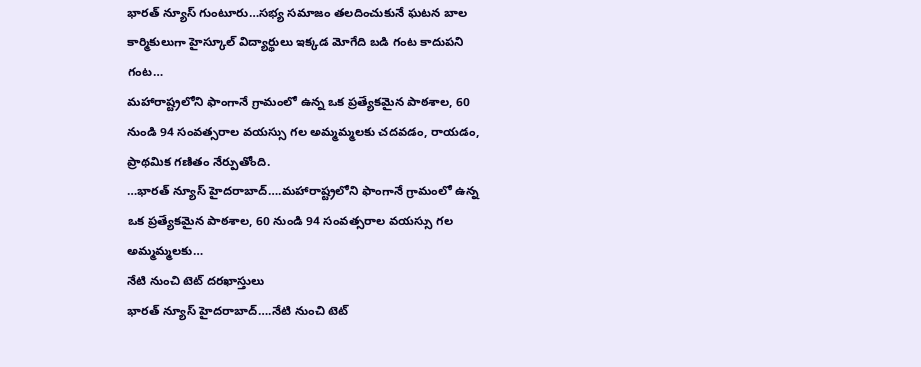భారత్ న్యూస్ గుంటూరు…సభ్య సమాజం తలదించుకునే ఘటన బాల కార్మికులుగా హైస్కూల్ విద్యార్థులు ఇక్కడ మోగేది బడి గంట కాదుపని గంట…
మహారాష్ట్రలోని ఫాంగానే గ్రామంలో ఉన్న ఒక ప్రత్యేకమైన పాఠశాల, 60 నుండి 94 సంవత్సరాల వయస్సు గల అమ్మమ్మలకు చదవడం, రాయడం, ప్రాథమిక గణితం నేర్పుతోంది.
…భారత్ న్యూస్ హైదరాబాద్….మహారాష్ట్రలోని ఫాంగానే గ్రామంలో ఉన్న ఒక ప్రత్యేకమైన పాఠశాల, 60 నుండి 94 సంవత్సరాల వయస్సు గల అమ్మమ్మలకు…
నేటి నుంచి టెట్ దరఖాస్తులు
భారత్ న్యూస్ హైదరాబాద్….నేటి నుంచి టెట్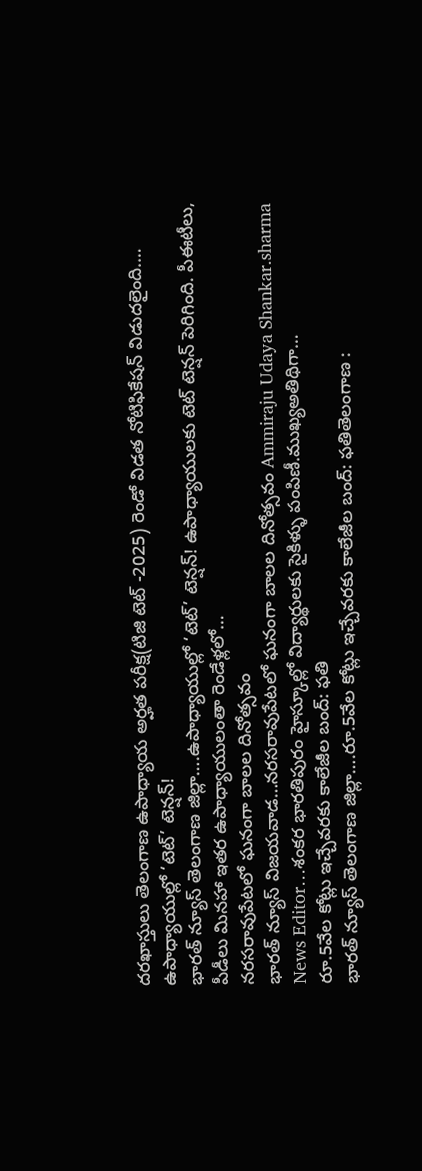దరఖాస్తులు తెలంగాణ ఉపాధ్యాయ అర్హత పరీక్ష(టిజి టెట్ -2025) రెండో విడత నోటిఫికేషన్ విడుదలైంది.…
ఉపాధ్యాయుల్లో ‘టెట్’ టెన్షన్!
భారత్ న్యూస్ తెలంగాణ జిల్లా….ఉపాధ్యాయుల్లో ‘టెట్’ టెన్షన్! ఉపాధ్యాయులకు టెట్ టెన్షన్ పెరిగింది. పీఈటీలు, పీడీలు మినహా ఇతర ఉపాధ్యాయులంతా రెండేళ్లలో…
నరసరావుపేటలో ఘనంగా బాలల దినోత్సవం
భారత్ న్యూస్ విజయవాడ…నరసరావుపేటలో ఘనంగా బాలల దినోత్సవం Ammiraju Udaya Shankar.sharma News Editor…శంకర భారతిపురం హైస్కూల్లో విద్యార్థులకు సైకిళ్ళు పంపిణీ.ముఖ్యఅతిథిగా…
రూ.5వేల కోట్లు ఇచ్చేవరకు కాలేజీల బంద్: ఫతి
భారత్ న్యూస్ తెలంగాణ జిల్లా….రూ.5వేల కోట్లు ఇచ్చేవరకు కాలేజీల బంద్: ఫతితెలంగాణ :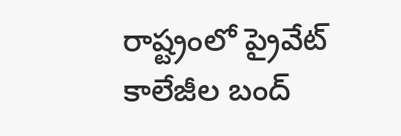రాష్ట్రంలో ప్రైవేట్ కాలేజీల బంద్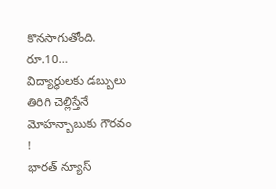కొనసాగుతోంది. రూ.10…
విద్యార్థులకు డబ్బులు తిరిగి చెల్లిస్తేనే మోహన్బాబుకు గౌరవం !
భారత్ న్యూస్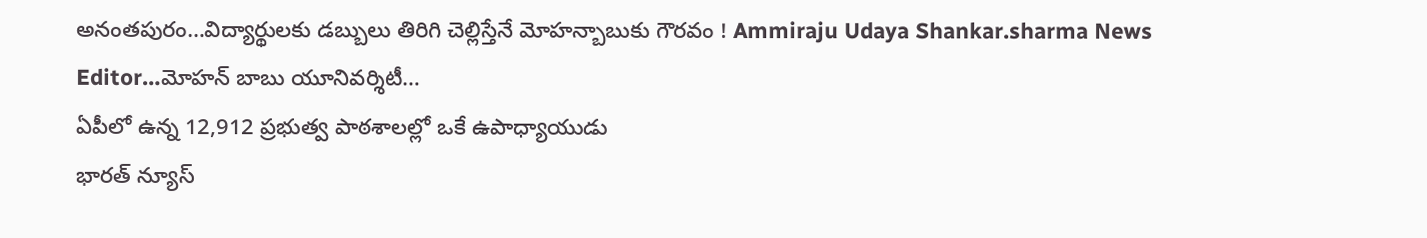అనంతపురం…విద్యార్థులకు డబ్బులు తిరిగి చెల్లిస్తేనే మోహన్బాబుకు గౌరవం ! Ammiraju Udaya Shankar.sharma News Editor…మోహన్ బాబు యూనివర్శిటీ…
ఏపీలో ఉన్న 12,912 ప్రభుత్వ పాఠశాలల్లో ఒకే ఉపాధ్యాయుడు
భారత్ న్యూస్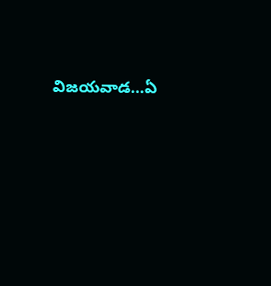విజయవాడ…ఏ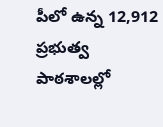పీలో ఉన్న 12,912 ప్రభుత్వ పాఠశాలల్లో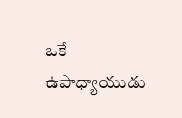ఒకే ఉపాధ్యాయుడు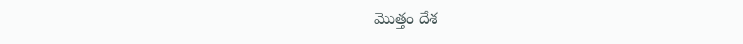మొత్తం దేశ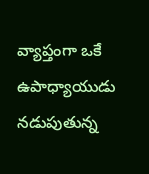వ్యాప్తంగా ఒకే ఉపాధ్యాయుడు నడుపుతున్న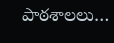పాఠశాలలు…